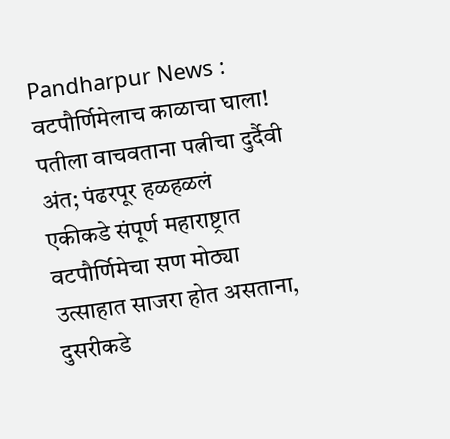Pandharpur News : वटपौर्णिमेलाच काळाचा घाला! पतीला वाचवताना पत्नीचा दुर्दैवी अंत; पंढरपूर हळहळलं
एकीकडे संपूर्ण महाराष्ट्रात वटपौर्णिमेचा सण मोठ्या उत्साहात साजरा होत असताना, दुसरीकडे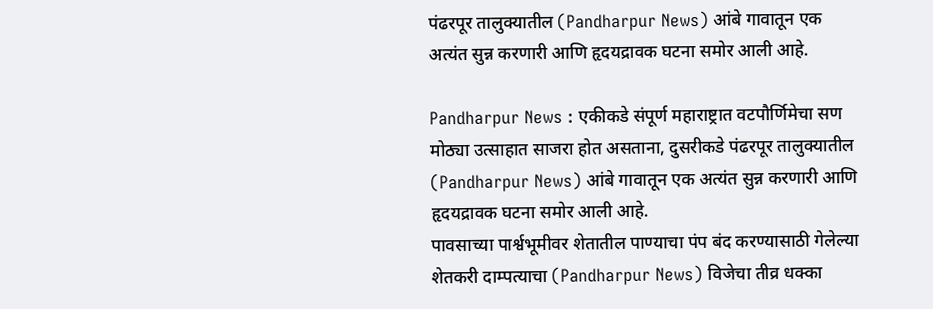पंढरपूर तालुक्यातील (Pandharpur News) आंबे गावातून एक अत्यंत सुन्न करणारी आणि हृदयद्रावक घटना समोर आली आहे.

Pandharpur News : एकीकडे संपूर्ण महाराष्ट्रात वटपौर्णिमेचा सण मोठ्या उत्साहात साजरा होत असताना, दुसरीकडे पंढरपूर तालुक्यातील (Pandharpur News) आंबे गावातून एक अत्यंत सुन्न करणारी आणि हृदयद्रावक घटना समोर आली आहे.
पावसाच्या पार्श्वभूमीवर शेतातील पाण्याचा पंप बंद करण्यासाठी गेलेल्या शेतकरी दाम्पत्याचा (Pandharpur News) विजेचा तीव्र धक्का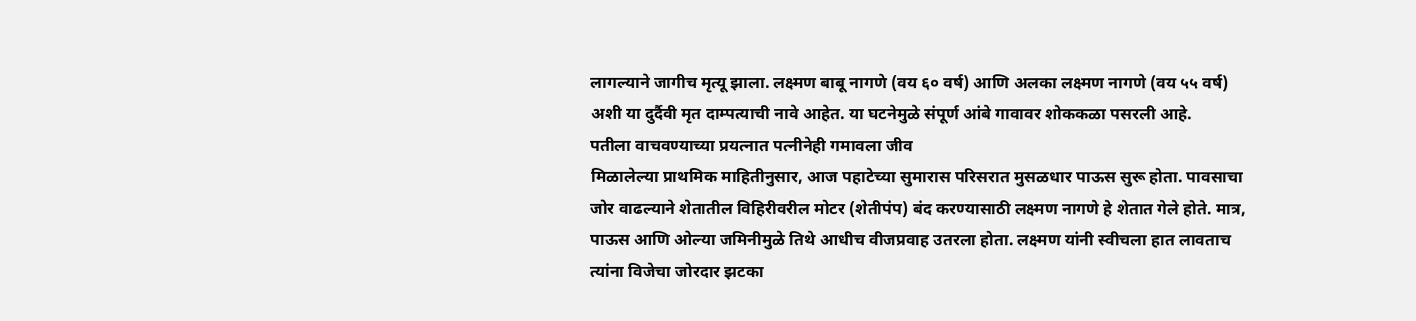लागल्याने जागीच मृत्यू झाला. लक्ष्मण बाबू नागणे (वय ६० वर्ष) आणि अलका लक्ष्मण नागणे (वय ५५ वर्ष) अशी या दुर्दैवी मृत दाम्पत्याची नावे आहेत. या घटनेमुळे संपूर्ण आंबे गावावर शोककळा पसरली आहे.
पतीला वाचवण्याच्या प्रयत्नात पत्नीनेही गमावला जीव
मिळालेल्या प्राथमिक माहितीनुसार, आज पहाटेच्या सुमारास परिसरात मुसळधार पाऊस सुरू होता. पावसाचा जोर वाढल्याने शेतातील विहिरीवरील मोटर (शेतीपंप) बंद करण्यासाठी लक्ष्मण नागणे हे शेतात गेले होते. मात्र, पाऊस आणि ओल्या जमिनीमुळे तिथे आधीच वीजप्रवाह उतरला होता. लक्ष्मण यांनी स्वीचला हात लावताच त्यांना विजेचा जोरदार झटका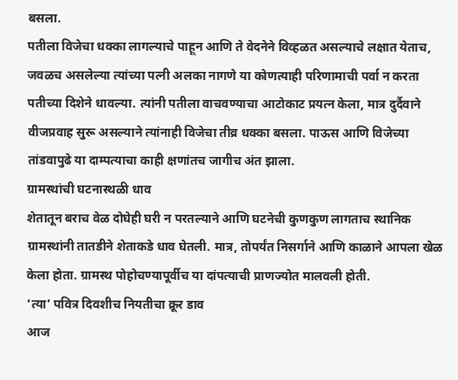बसला.
पतीला विजेचा धक्का लागल्याचे पाहून आणि ते वेदनेने विव्हळत असल्याचे लक्षात येताच, जवळच असलेल्या त्यांच्या पत्नी अलका नागणे या कोणत्याही परिणामाची पर्वा न करता पतीच्या दिशेने धावल्या. त्यांनी पतीला वाचवण्याचा आटोकाट प्रयत्न केला, मात्र दुर्दैवाने वीजप्रवाह सुरू असल्याने त्यांनाही विजेचा तीव्र धक्का बसला. पाऊस आणि विजेच्या तांडवापुढे या दाम्पत्याचा काही क्षणांतच जागीच अंत झाला.
ग्रामस्थांची घटनास्थळी धाव
शेतातून बराच वेळ दोघेही घरी न परतल्याने आणि घटनेची कुणकुण लागताच स्थानिक ग्रामस्थांनी तातडीने शेताकडे धाव घेतली. मात्र, तोपर्यंत निसर्गाने आणि काळाने आपला खेळ केला होता. ग्रामस्थ पोहोचण्यापूर्वीच या दांपत्याची प्राणज्योत मालवली होती.
‘त्या’ पवित्र दिवशीच नियतीचा क्रूर डाव
आज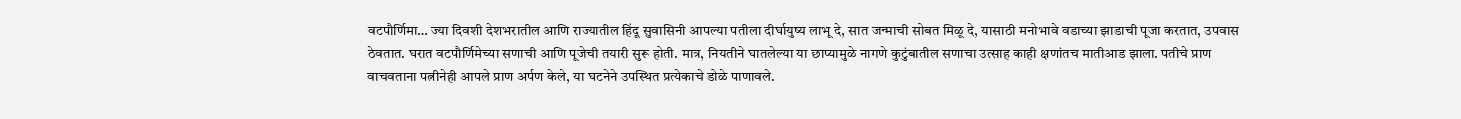वटपौर्णिमा… ज्या दिवशी देशभरातील आणि राज्यातील हिंदू सुवासिनी आपल्या पतीला दीर्घायुष्य लाभू दे, सात जन्माची सोबत मिळू दे, यासाठी मनोभावे वडाच्या झाडाची पूजा करतात, उपवास ठेवतात. घरात वटपौर्णिमेच्या सणाची आणि पूजेची तयारी सुरू होती. मात्र, नियतीने घातलेल्या या छाप्यामुळे नागणे कुटुंबातील सणाचा उत्साह काही क्षणांतच मातीआड झाला. पतीचे प्राण वाचवताना पत्नीनेही आपले प्राण अर्पण केले, या घटनेने उपस्थित प्रत्येकाचे डोळे पाणावले.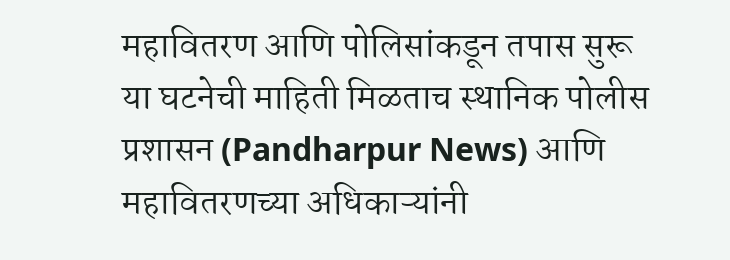महावितरण आणि पोलिसांकडून तपास सुरू
या घटनेची माहिती मिळताच स्थानिक पोलीस प्रशासन (Pandharpur News) आणि महावितरणच्या अधिकाऱ्यांनी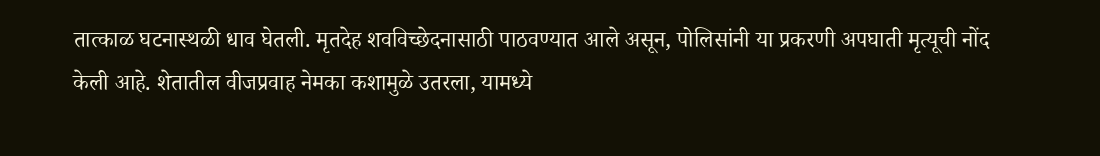तात्काळ घटनास्थळी धाव घेतली. मृतदेह शवविच्छेदनासाठी पाठवण्यात आले असून, पोलिसांनी या प्रकरणी अपघाती मृत्यूची नोंद केली आहे. शेतातील वीजप्रवाह नेमका कशामुळे उतरला, यामध्ये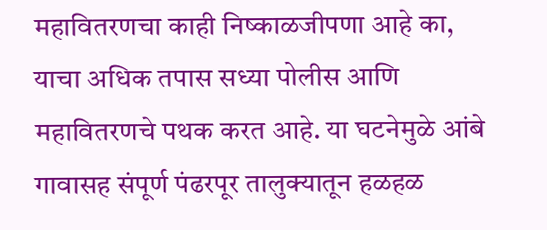महावितरणचा काही निष्काळजीपणा आहे का, याचा अधिक तपास सध्या पोलीस आणि महावितरणचे पथक करत आहे. या घटनेमुळे आंबे गावासह संपूर्ण पंढरपूर तालुक्यातून हळहळ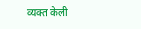व्यक्त केली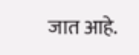जात आहे.